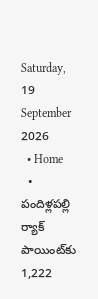Saturday, 19 September 2026
  • Home
  • పందిళ్లపల్లి ర్యాక్ పాయింట్‌కు 1,222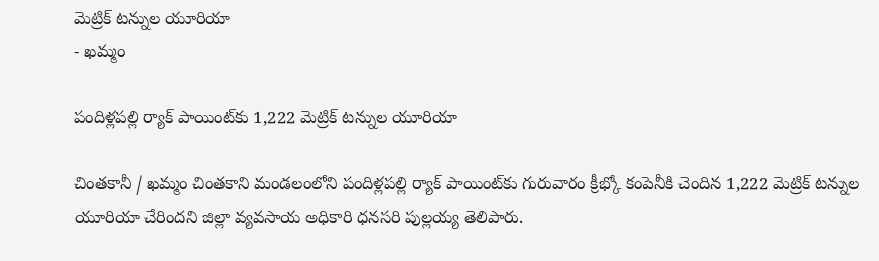మెట్రిక్ టన్నుల యూరియా
- ఖమ్మం

పందిళ్లపల్లి ర్యాక్ పాయింట్‌కు 1,222 మెట్రిక్ టన్నుల యూరియా

చింతకానీ / ఖమ్మం చింతకాని మండలంలోని పందిళ్లపల్లి ర్యాక్ పాయింట్‌కు గురువారం క్రీభ్కో కంపెనీకి చెందిన 1,222 మెట్రిక్ టన్నుల యూరియా చేరిందని జిల్లా వ్యవసాయ అధికారి ధనసరి పుల్లయ్య తెలిపారు.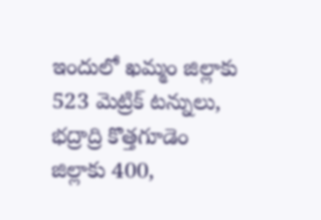ఇందులో ఖమ్మం జిల్లాకు 523 మెట్రిక్ టన్నులు, భద్రాద్రి కొత్తగూడెం జిల్లాకు 400,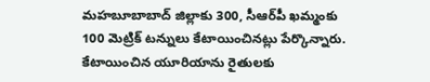మహబూబాబాద్ జిల్లాకు 300, సీఆర్‌పీ ఖమ్మంకు 100 మెట్రిక్ టన్నులు కేటాయించినట్లు పేర్కొన్నారు. కేటాయించిన యూరియాను రైతులకు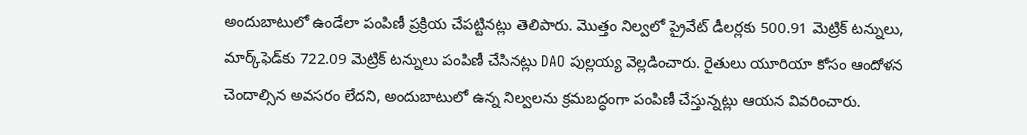అందుబాటులో ఉండేలా పంపిణీ ప్రక్రియ చేపట్టినట్లు తెలిపారు. మొత్తం నిల్వలో ప్రైవేట్ డీలర్లకు 500.91 మెట్రిక్ టన్నులు, మార్క్‌ఫెడ్‌కు 722.09 మెట్రిక్ టన్నులు పంపిణీ చేసినట్లు DAO పుల్లయ్య వెల్లడించారు. రైతులు యూరియా కోసం ఆందోళన చెందాల్సిన అవసరం లేదని, అందుబాటులో ఉన్న నిల్వలను క్రమబద్ధంగా పంపిణీ చేస్తున్నట్లు ఆయన వివరించారు.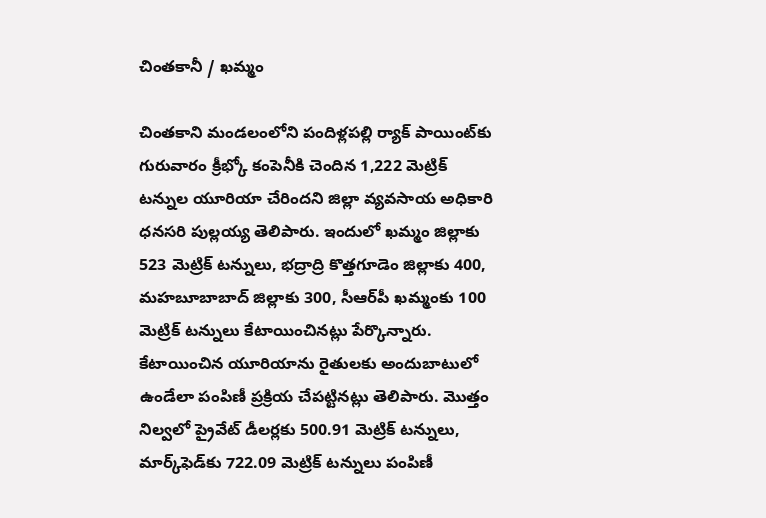చింతకానీ / ఖమ్మం

చింతకాని మండలంలోని పందిళ్లపల్లి ర్యాక్ పాయింట్‌కు గురువారం క్రీభ్కో కంపెనీకి చెందిన 1,222 మెట్రిక్ టన్నుల యూరియా చేరిందని జిల్లా వ్యవసాయ అధికారి ధనసరి పుల్లయ్య తెలిపారు. ఇందులో ఖమ్మం జిల్లాకు 523 మెట్రిక్ టన్నులు, భద్రాద్రి కొత్తగూడెం జిల్లాకు 400, మహబూబాబాద్ జిల్లాకు 300, సీఆర్‌పీ ఖమ్మంకు 100 మెట్రిక్ టన్నులు కేటాయించినట్లు పేర్కొన్నారు. కేటాయించిన యూరియాను రైతులకు అందుబాటులో ఉండేలా పంపిణీ ప్రక్రియ చేపట్టినట్లు తెలిపారు. మొత్తం నిల్వలో ప్రైవేట్ డీలర్లకు 500.91 మెట్రిక్ టన్నులు, మార్క్‌ఫెడ్‌కు 722.09 మెట్రిక్ టన్నులు పంపిణీ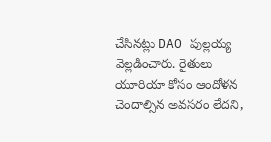చేసినట్లు DAO పుల్లయ్య వెల్లడించారు. రైతులు యూరియా కోసం ఆందోళన చెందాల్సిన అవసరం లేదని,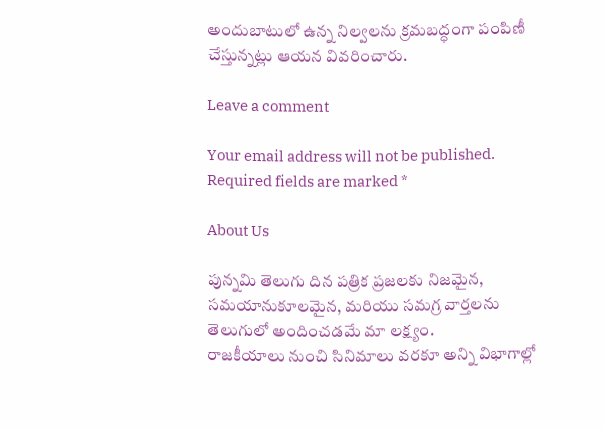అందుబాటులో ఉన్న నిల్వలను క్రమబద్ధంగా పంపిణీ చేస్తున్నట్లు ఆయన వివరించారు.

Leave a comment

Your email address will not be published. Required fields are marked *

About Us

పున్నమి తెలుగు దిన పత్రిక ప్రజలకు నిజమైన, సమయానుకూలమైన, మరియు సమగ్ర వార్తలను తెలుగులో అందించడమే మా లక్ష్యం.
రాజకీయాలు నుంచి సినిమాలు వరకూ అన్ని విభాగాల్లో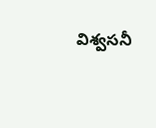విశ్వసనీ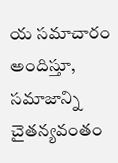య సమాచారం అందిస్తూ, సమాజాన్ని చైతన్యవంతం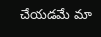చేయడమే మా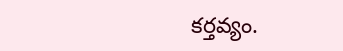కర్తవ్యం.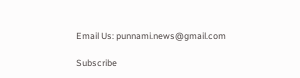Email Us: punnami.news@gmail.com

Subscribe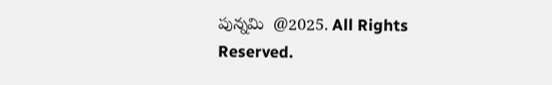పున్నమి  @2025. All Rights Reserved.